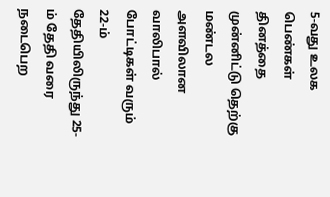5-வது உலக பெண்கள் தினத்தை முன்னிட்டு தெற்கு மண்டல அளவிலான வாலிபால் போட்டிகள் வரும் 22-ம் தேதியிலிருந்து 25-ம் தேதி வரை நடைபெற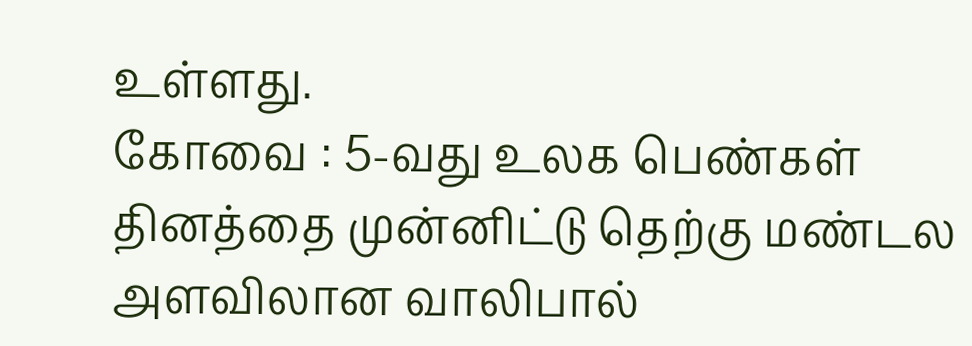உள்ளது.
கோவை : 5-வது உலக பெண்கள் தினத்தை முன்னிட்டு தெற்கு மண்டல அளவிலான வாலிபால்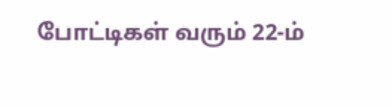போட்டிகள் வரும் 22-ம்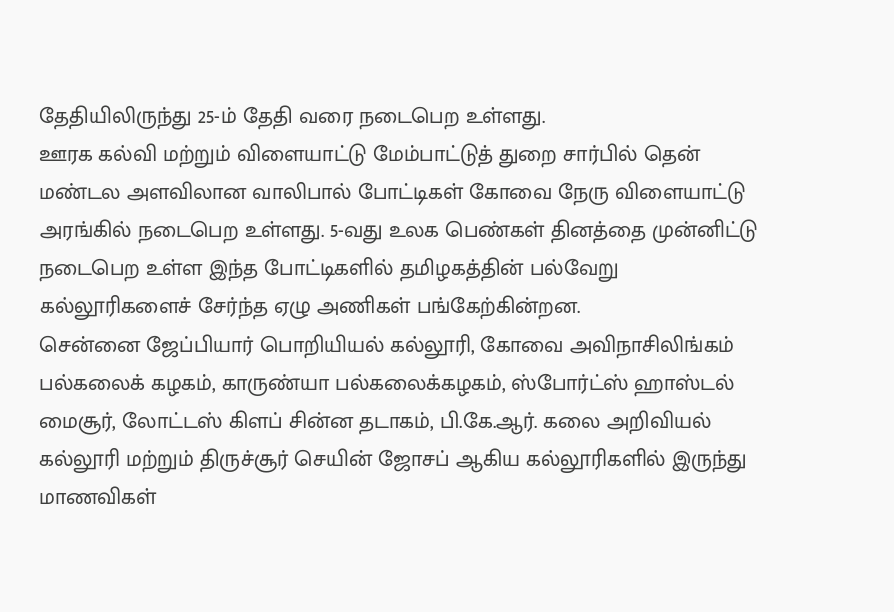தேதியிலிருந்து 25-ம் தேதி வரை நடைபெற உள்ளது.
ஊரக கல்வி மற்றும் விளையாட்டு மேம்பாட்டுத் துறை சார்பில் தென் மண்டல அளவிலான வாலிபால் போட்டிகள் கோவை நேரு விளையாட்டு அரங்கில் நடைபெற உள்ளது. 5-வது உலக பெண்கள் தினத்தை முன்னிட்டு நடைபெற உள்ள இந்த போட்டிகளில் தமிழகத்தின் பல்வேறு கல்லூரிகளைச் சேர்ந்த ஏழு அணிகள் பங்கேற்கின்றன.
சென்னை ஜேப்பியார் பொறியியல் கல்லூரி, கோவை அவிநாசிலிங்கம் பல்கலைக் கழகம், காருண்யா பல்கலைக்கழகம், ஸ்போர்ட்ஸ் ஹாஸ்டல் மைசூர், லோட்டஸ் கிளப் சின்ன தடாகம், பி.கே.ஆர். கலை அறிவியல் கல்லூரி மற்றும் திருச்சூர் செயின் ஜோசப் ஆகிய கல்லூரிகளில் இருந்து மாணவிகள்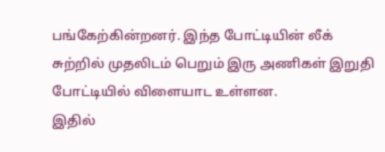பங்கேற்கின்றனர். இந்த போட்டியின் லீக் சுற்றில் முதலிடம் பெறும் இரு அணிகள் இறுதி போட்டியில் விளையாட உள்ளன.
இதில்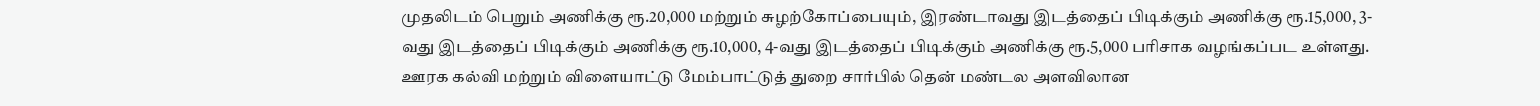முதலிடம் பெறும் அணிக்கு ரூ.20,000 மற்றும் சுழற்கோப்பையும், இரண்டாவது இடத்தைப் பிடிக்கும் அணிக்கு ரூ.15,000, 3-வது இடத்தைப் பிடிக்கும் அணிக்கு ரூ.10,000, 4-வது இடத்தைப் பிடிக்கும் அணிக்கு ரூ.5,000 பரிசாக வழங்கப்பட உள்ளது.
ஊரக கல்வி மற்றும் விளையாட்டு மேம்பாட்டுத் துறை சார்பில் தென் மண்டல அளவிலான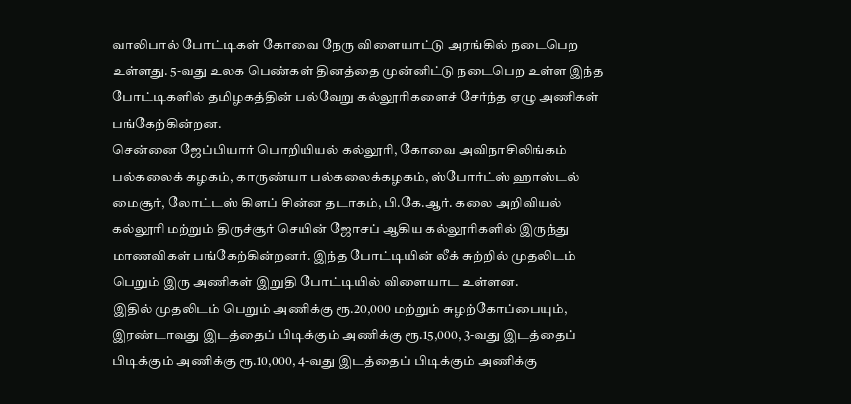வாலிபால் போட்டிகள் கோவை நேரு விளையாட்டு அரங்கில் நடைபெற உள்ளது. 5-வது உலக பெண்கள் தினத்தை முன்னிட்டு நடைபெற உள்ள இந்த போட்டிகளில் தமிழகத்தின் பல்வேறு கல்லூரிகளைச் சேர்ந்த ஏழு அணிகள் பங்கேற்கின்றன.
சென்னை ஜேப்பியார் பொறியியல் கல்லூரி, கோவை அவிநாசிலிங்கம் பல்கலைக் கழகம், காருண்யா பல்கலைக்கழகம், ஸ்போர்ட்ஸ் ஹாஸ்டல் மைசூர், லோட்டஸ் கிளப் சின்ன தடாகம், பி.கே.ஆர். கலை அறிவியல் கல்லூரி மற்றும் திருச்சூர் செயின் ஜோசப் ஆகிய கல்லூரிகளில் இருந்து மாணவிகள் பங்கேற்கின்றனர். இந்த போட்டியின் லீக் சுற்றில் முதலிடம் பெறும் இரு அணிகள் இறுதி போட்டியில் விளையாட உள்ளன.
இதில் முதலிடம் பெறும் அணிக்கு ரூ.20,000 மற்றும் சுழற்கோப்பையும், இரண்டாவது இடத்தைப் பிடிக்கும் அணிக்கு ரூ.15,000, 3-வது இடத்தைப் பிடிக்கும் அணிக்கு ரூ.10,000, 4-வது இடத்தைப் பிடிக்கும் அணிக்கு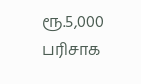ரூ.5,000 பரிசாக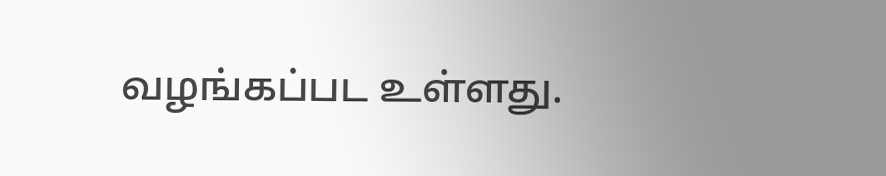வழங்கப்பட உள்ளது.